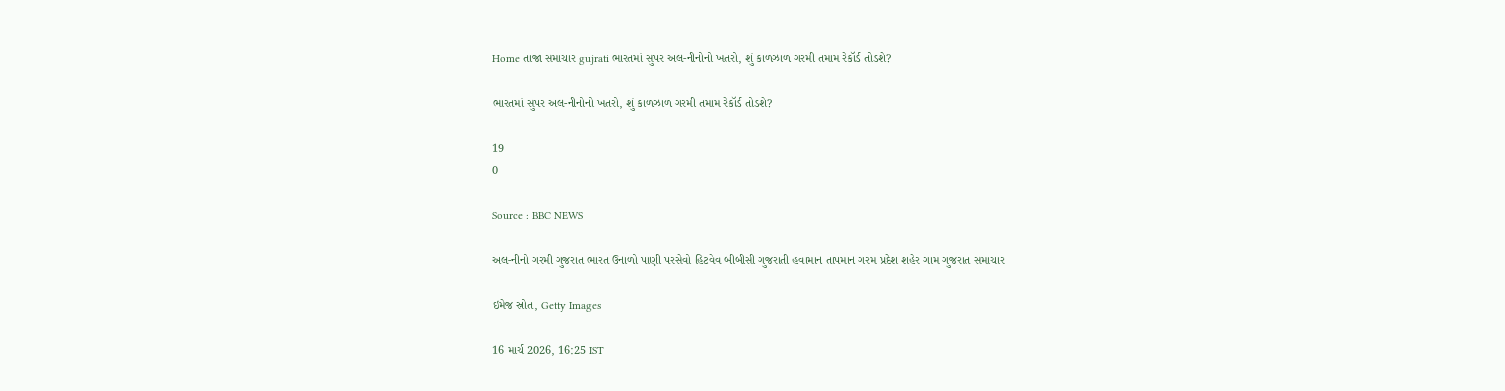Home તાજા સમાચાર gujrati ભારતમાં સુપર અલ-નીનોનો ખતરો, શું કાળઝાળ ગરમી તમામ રેકૉર્ડ તોડશે?

ભારતમાં સુપર અલ-નીનોનો ખતરો, શું કાળઝાળ ગરમી તમામ રેકૉર્ડ તોડશે?

19
0

Source : BBC NEWS

અલ-નીનો ગરમી ગુજરાત ભારત ઉનાળો પાણી પરસેવો હિટવેવ બીબીસી ગુજરાતી હવામાન તાપમાન ગરમ પ્રદેશ શહેર ગામ ગુજરાત સમાચાર

ઇમેજ સ્રોત, Getty Images

16 માર્ચ 2026, 16:25 IST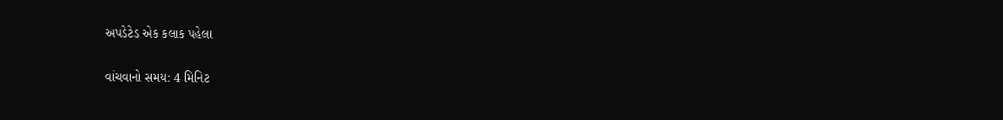અપડેટેડ એક કલાક પહેલા

વાંચવાનો સમય: 4 મિનિટ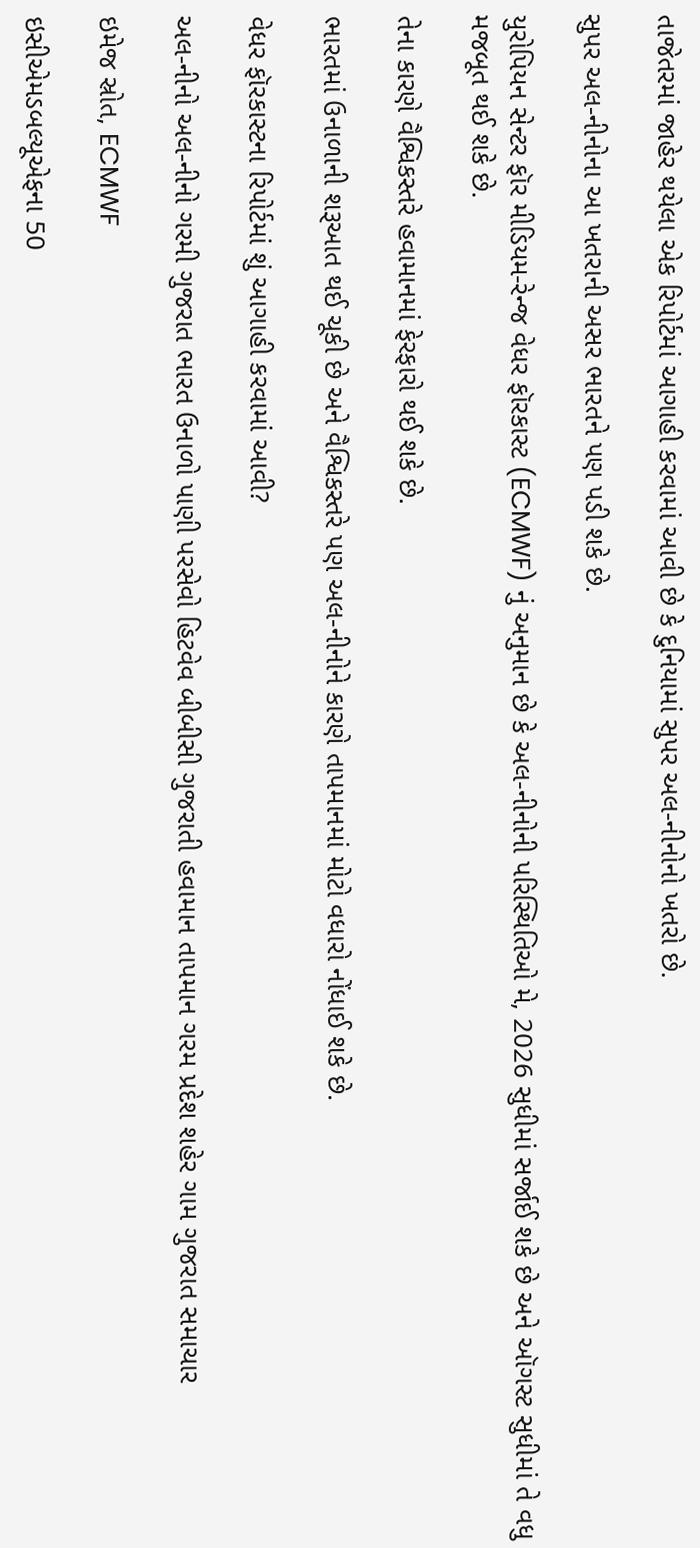તાજેતરમાં જાહેર થયેલા એક રિપોર્ટમાં આગાહી કરવામાં આવી છે કે દુનિયામાં સુપર અલ-નીનોનો ખતરો છે.

સુપર અલ-નીનોના આ ખતરાની અસર ભારતને પણ પડી શકે છે.

યુરોપિયન સેન્ટર ફૉર મીડિયમ-રેન્જ વેધર ફૉરકાસ્ટ (ECMWF) નું અનુમાન છે કે અલ-નીનોની પરિસ્થિતિઓ મે, 2026 સુધીમાં સર્જાઈ શકે છે અને ઑગસ્ટ સુધીમાં તે વધુ મજબૂત થઈ શકે છે.

તેના કારણે વૈશ્વિકસ્તરે હવામાનમાં ફેરફારો થઈ શકે છે.

ભારતમાં ઉનાળાની શરૂઆત થઈ ચૂકી છે અને વૈશ્વિકસ્તરે પણ અલ-નીનોને કારણે તાપમાનમાં મોટો વધારો નોંધાઈ શકે છે.

વેધર ફૉરકાસ્ટના રિપોર્ટમાં શું આગાહી કરવામાં આવી?

અલ-નીનો અલ-નીનો ગરમી ગુજરાત ભારત ઉનાળો પાણી પરસેવો હિટવેવ બીબીસી ગુજરાતી હવામાન તાપમાન ગરમ પ્રદેશ શહેર ગામ ગુજરાત સમાચાર

ઇમેજ સ્રોત, ECMWF

ઇસીએમડબલ્યૂએફના 50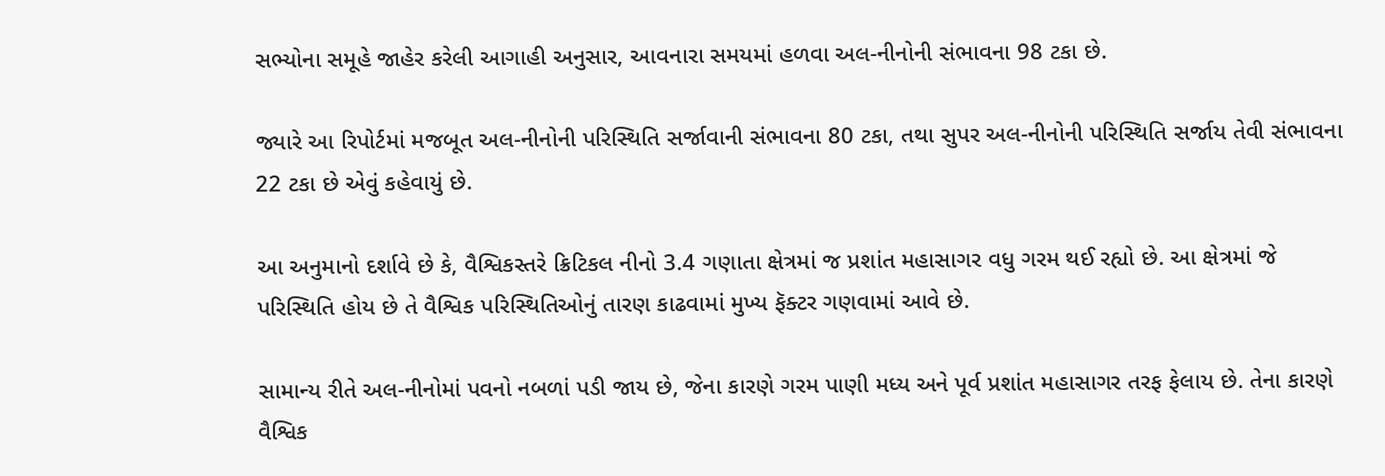સભ્યોના સમૂહે જાહેર કરેલી આગાહી અનુસાર, આવનારા સમયમાં હળવા અલ-નીનોની સંભાવના 98 ટકા છે.

જ્યારે આ રિપોર્ટમાં મજબૂત અલ-નીનોની પરિસ્થિતિ સર્જાવાની સંભાવના 80 ટકા, તથા સુપર અલ-નીનોની પરિસ્થિતિ સર્જાય તેવી સંભાવના 22 ટકા છે એવું કહેવાયું છે.

આ અનુમાનો દર્શાવે છે કે, વૈશ્વિકસ્તરે ક્રિટિકલ નીનો 3.4 ગણાતા ક્ષેત્રમાં જ પ્રશાંત મહાસાગર વધુ ગરમ થઈ રહ્યો છે. આ ક્ષેત્રમાં જે પરિસ્થિતિ હોય છે તે વૈશ્વિક પરિસ્થિતિઓનું તારણ કાઢવામાં મુખ્ય ફૅક્ટર ગણવામાં આવે છે.

સામાન્ય રીતે અલ-નીનોમાં પવનો નબળાં પડી જાય છે, જેના કારણે ગરમ પાણી મધ્ય અને પૂર્વ પ્રશાંત મહાસાગર તરફ ફેલાય છે. તેના કારણે વૈશ્વિક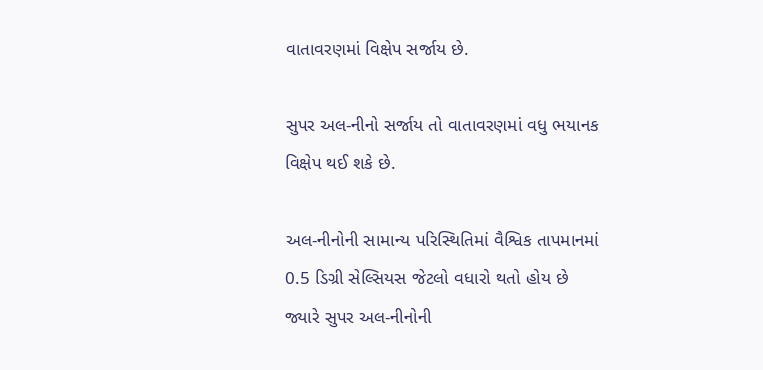વાતાવરણમાં વિક્ષેપ સર્જાય છે.

સુપર અલ-નીનો સર્જાય તો વાતાવરણમાં વધુ ભયાનક વિક્ષેપ થઈ શકે છે.

અલ-નીનોની સામાન્ય પરિસ્થિતિમાં વૈશ્વિક તાપમાનમાં 0.5 ડિગ્રી સેલ્સિયસ જેટલો વધારો થતો હોય છે જ્યારે સુપર અલ-નીનોની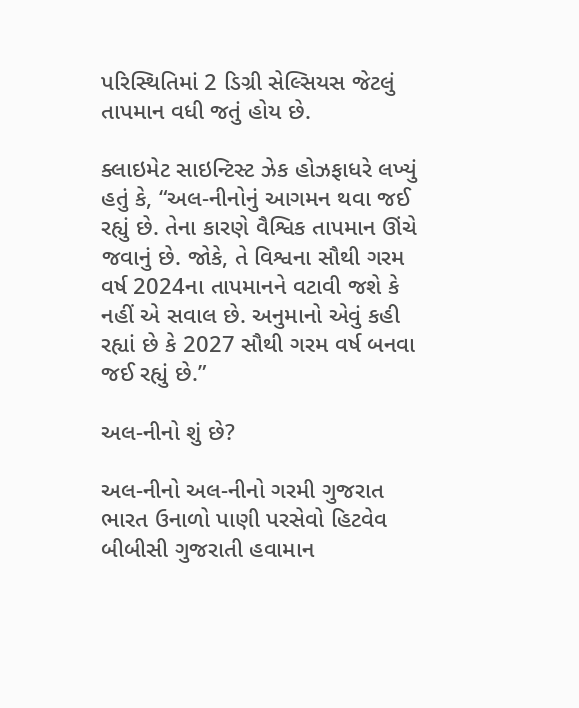પરિસ્થિતિમાં 2 ડિગ્રી સેલ્સિયસ જેટલું તાપમાન વધી જતું હોય છે.

ક્લાઇમેટ સાઇન્ટિસ્ટ ઝેક હોઝફાધરે લખ્યું હતું કે, “અલ-નીનોનું આગમન થવા જઈ રહ્યું છે. તેના કારણે વૈશ્વિક તાપમાન ઊંચે જવાનું છે. જોકે, તે વિશ્વના સૌથી ગરમ વર્ષ 2024ના તાપમાનને વટાવી જશે કે નહીં એ સવાલ છે. અનુમાનો એવું કહી રહ્યાં છે કે 2027 સૌથી ગરમ વર્ષ બનવા જઈ રહ્યું છે.”

અલ-નીનો શું છે?

અલ-નીનો અલ-નીનો ગરમી ગુજરાત ભારત ઉનાળો પાણી પરસેવો હિટવેવ બીબીસી ગુજરાતી હવામાન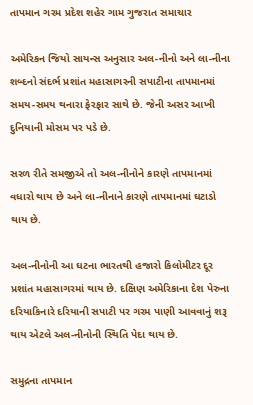તાપમાન ગરમ પ્રદેશ શહેર ગામ ગુજરાત સમાચાર

અમેરિકન જિયો સાયન્સ અનુસાર અલ-નીનો અને લા-નીના શબ્દનો સંદર્ભ પ્રશાંત મહાસાગરની સપાટીના તાપમાનમાં સમય-સમય થનારા ફેરફાર સાથે છે. જેની અસર આખી દુનિયાની મોસમ પર પડે છે.

સરળ રીતે સમજીએ તો અલ-નીનોને કારણે તાપમાનમાં વધારો થાય છે અને લા-નીનાને કારણે તાપમાનમાં ઘટાડો થાય છે.

અલ-નીનોની આ ઘટના ભારતથી હજારો કિલોમીટર દૂર પ્રશાંત મહાસાગરમાં થાય છે. દક્ષિણ અમેરિકાના દેશ પેરુના દરિયાકિનારે દરિયાની સપાટી પર ગરમ પાણી આવવાનું શરૂ થાય એટલે અલ-નીનોની સ્થિતિ પેદા થાય છે.

સમુદ્રના તાપમાન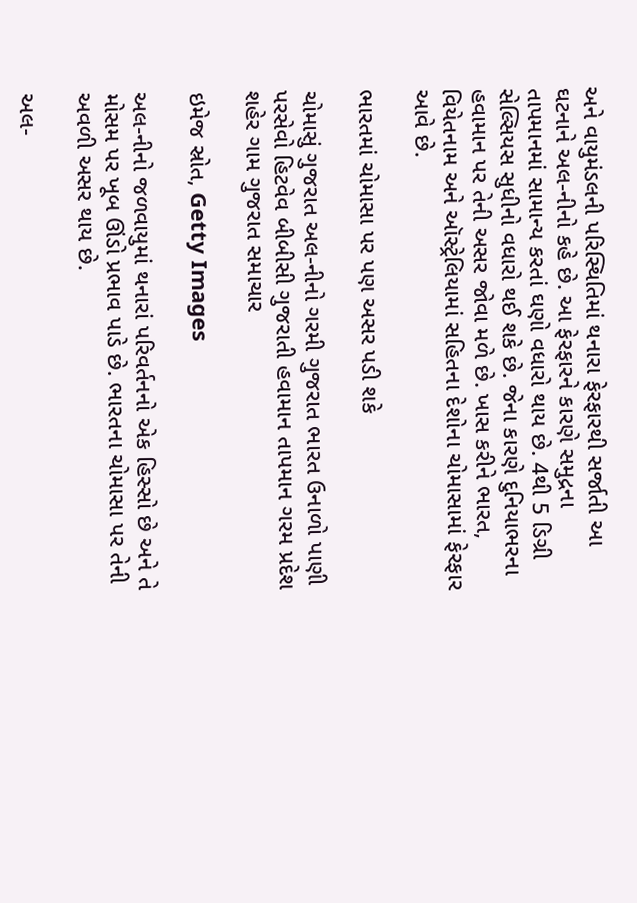અને વાયુમંડલની પરિસ્થિતિમાં થનારા ફેરફારથી સર્જાતી આ ઘટનાને અલ-નીનો કહે છે. આ ફેરફારને કારણે સમુદ્રના તાપમાનમાં સામાન્ય કરતાં ઘણો વધારો થાય છે. 4થી 5 ડિગ્રી સેલ્સિયસ સુધીનો વધારો થઈ શકે છે. જેના કારણે દુનિયાભરના હવામાન પર તેની અસર જોવા મળે છે. ખાસ કરીને ભારત, વિયેતનામ અને ઑસ્ટ્રેલિયામાં સહિતના દેશોના ચોમાસામાં ફેરફાર આવે છે.

ભારતમાં ચોમાસા પર પણ અસર પડી શકે

ચોમાસું ગુજરાત અલ-નીનો ગરમી ગુજરાત ભારત ઉનાળો પાણી પરસેવો હિટવેવ બીબીસી ગુજરાતી હવામાન તાપમાન ગરમ પ્રદેશ શહેર ગામ ગુજરાત સમાચાર

ઇમેજ સ્રોત, Getty Images

અલ-નીનો જળવાયુમાં થનારાં પરિવર્તનનો એક હિસ્સો છે અને તે મોસમ પર ખૂબ ઊંડો પ્રભાવ પાડે છે. ભારતના ચોમાસા પર તેની અવળી અસર થાય છે.

અલ-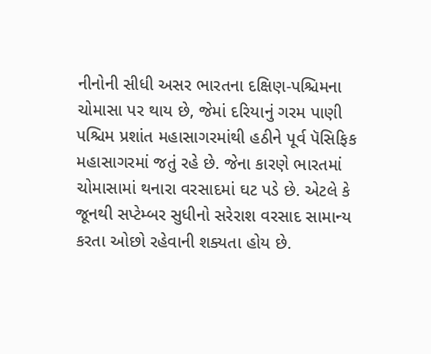નીનોની સીધી અસર ભારતના દક્ષિણ-પશ્ચિમના ચોમાસા પર થાય છે, જેમાં દરિયાનું ગરમ પાણી પશ્ચિમ પ્રશાંત મહાસાગરમાંથી હઠીને પૂર્વ પૅસિફિક મહાસાગરમાં જતું રહે છે. જેના કારણે ભારતમાં ચોમાસામાં થનારા વરસાદમાં ઘટ પડે છે. એટલે કે જૂનથી સપ્ટેમ્બર સુધીનો સરેરાશ વરસાદ સામાન્ય કરતા ઓછો રહેવાની શક્યતા હોય છે.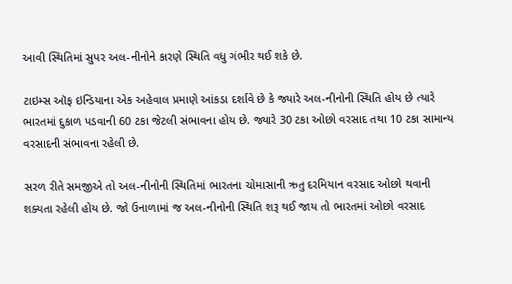આવી સ્થિતિમાં સુપર અલ-નીનોને કારણે સ્થિતિ વધુ ગંભીર થઈ શકે છે.

ટાઇમ્સ ઑફ ઇન્ડિયાના એક અહેવાલ પ્રમાણે આંકડા દર્શાવે છે કે જ્યારે અલ-નીનોની સ્થિતિ હોય છે ત્યારે ભારતમાં દુકાળ પડવાની 60 ટકા જેટલી સંભાવના હોય છે. જ્યારે 30 ટકા ઓછો વરસાદ તથા 10 ટકા સામાન્ય વરસાદની સંભાવના રહેલી છે.

સરળ રીતે સમજીએ તો અલ-નીનોની સ્થિતિમાં ભારતના ચોમાસાની ઋતુ દરમિયાન વરસાદ ઓછો થવાની શક્યતા રહેલી હોય છે. જો ઉનાળામાં જ અલ-નીનોની સ્થિતિ શરૂ થઈ જાય તો ભારતમાં ઓછો વરસાદ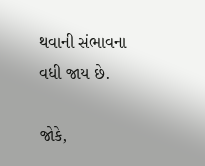થવાની સંભાવના વધી જાય છે.

જોકે,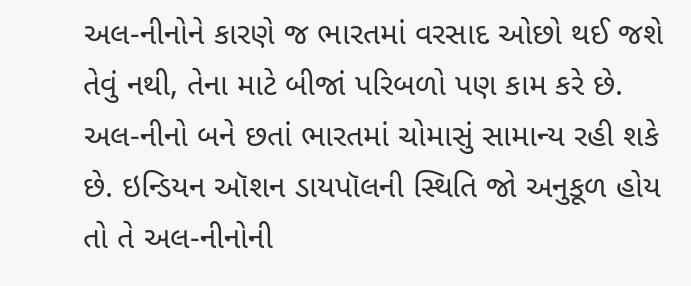અલ-નીનોને કારણે જ ભારતમાં વરસાદ ઓછો થઈ જશે તેવું નથી, તેના માટે બીજાં પરિબળો પણ કામ કરે છે. અલ-નીનો બને છતાં ભારતમાં ચોમાસું સામાન્ય રહી શકે છે. ઇન્ડિયન ઑશન ડાયપૉલની સ્થિતિ જો અનુકૂળ હોય તો તે અલ-નીનોની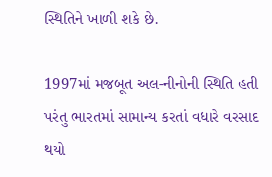સ્થિતિને ખાળી શકે છે.

1997માં મજબૂત અલ-નીનોની સ્થિતિ હતી પરંતુ ભારતમાં સામાન્ય કરતાં વધારે વરસાદ થયો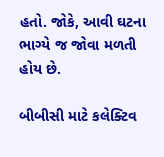હતો. જોકે, આવી ઘટના ભાગ્યે જ જોવા મળતી હોય છે.

બીબીસી માટે કલેક્ટિવ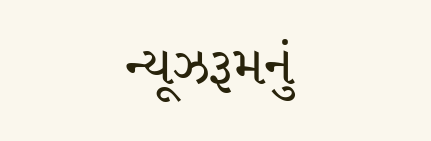ન્યૂઝરૂમનું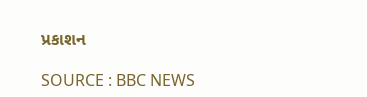પ્રકાશન

SOURCE : BBC NEWS